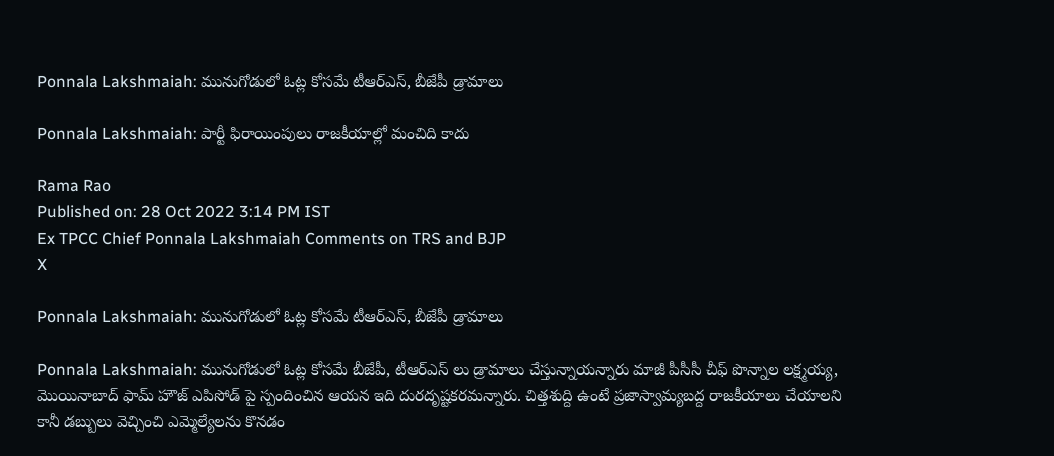Ponnala Lakshmaiah: మునుగోడులో ఓట్ల కోసమే టీఆర్ఎస్, బీజేపీ డ్రామాలు

Ponnala Lakshmaiah: పార్టీ ఫిరాయింపులు రాజకీయాల్లో మంచిది కాదు

Rama Rao
Published on: 28 Oct 2022 3:14 PM IST
Ex TPCC Chief Ponnala Lakshmaiah Comments on TRS and BJP
X

Ponnala Lakshmaiah: మునుగోడులో ఓట్ల కోసమే టీఆర్ఎస్, బీజేపీ డ్రామాలు

Ponnala Lakshmaiah: మునుగోడులో ఓట్ల కోసమే బీజేపీ, టీఆర్ఎస్ లు డ్రామాలు చేస్తున్నాయన్నారు మాజీ పీసీసీ చీఫ్ పొన్నాల లక్ష్మయ్య, మొయినాబాద్ ఫామ్ హౌజ్ ఎపిసోడ్ పై స్పందించిన ఆయన ఇది దురదృష్టకరమన్నారు. చిత్తశుద్ది ఉంటే ప్రజాస్వామ్యబద్ద రాజకీయాలు చేయాలని కానీ డబ్బులు వెచ్చించి ఎమ్మెల్యేలను కొనడం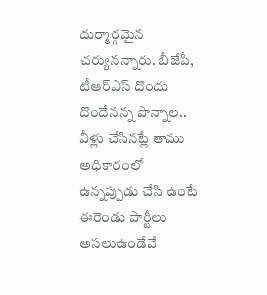దుర్మార్గమైన చర్యునన్నారు. బీజేపీ, టీఆర్ఎస్ దొందు దొందేనన్న పొన్నాల.. వీళ్లు చేసినట్లే తాము అధికారంలో ఉన్నప్పుడు చేసి ఉంటే ఈరెండు పార్టీలు అసలుఉండేవే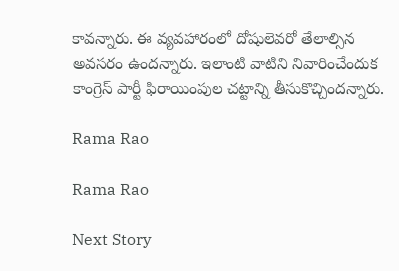కావన్నారు. ఈ వ్యవహారంలో దోషులెవరో తేలాల్సిన అవసరం ఉందన్నారు. ఇలాంటి వాటిని నివారించేందుక కాంగ్రెస్ పార్టీ ఫిరాయింపుల చట్టాన్ని తీసుకొచ్చిందన్నారు.

Rama Rao

Rama Rao

Next Story